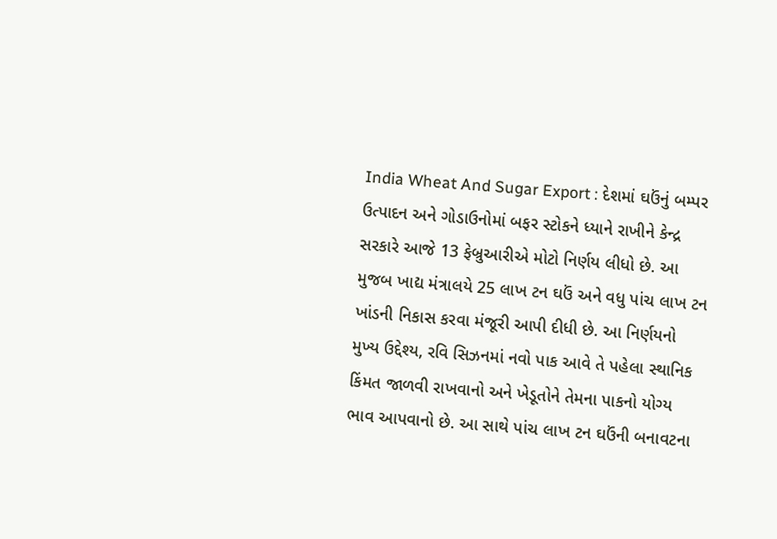India Wheat And Sugar Export : દેશમાં ઘઉંનું બમ્પર ઉત્પાદન અને ગોડાઉનોમાં બફર સ્ટોકને ધ્યાને રાખીને કેન્દ્ર સરકારે આજે 13 ફેબ્રુઆરીએ મોટો નિર્ણય લીધો છે. આ મુજબ ખાદ્ય મંત્રાલયે 25 લાખ ટન ઘઉં અને વધુ પાંચ લાખ ટન ખાંડની નિકાસ કરવા મંજૂરી આપી દીધી છે. આ નિર્ણયનો મુખ્ય ઉદ્દેશ્ય, રવિ સિઝનમાં નવો પાક આવે તે પહેલા સ્થાનિક કિંમત જાળવી રાખવાનો અને ખેડૂતોને તેમના પાકનો યોગ્ય ભાવ આપવાનો છે. આ સાથે પાંચ લાખ ટન ઘઉંની બનાવટના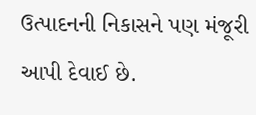ઉત્પાદનની નિકાસને પણ મંજૂરી આપી દેવાઈ છે.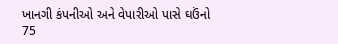ખાનગી કંપનીઓ અને વેપારીઓ પાસે ઘઉંનો 75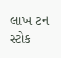લાખ ટન સ્ટોક